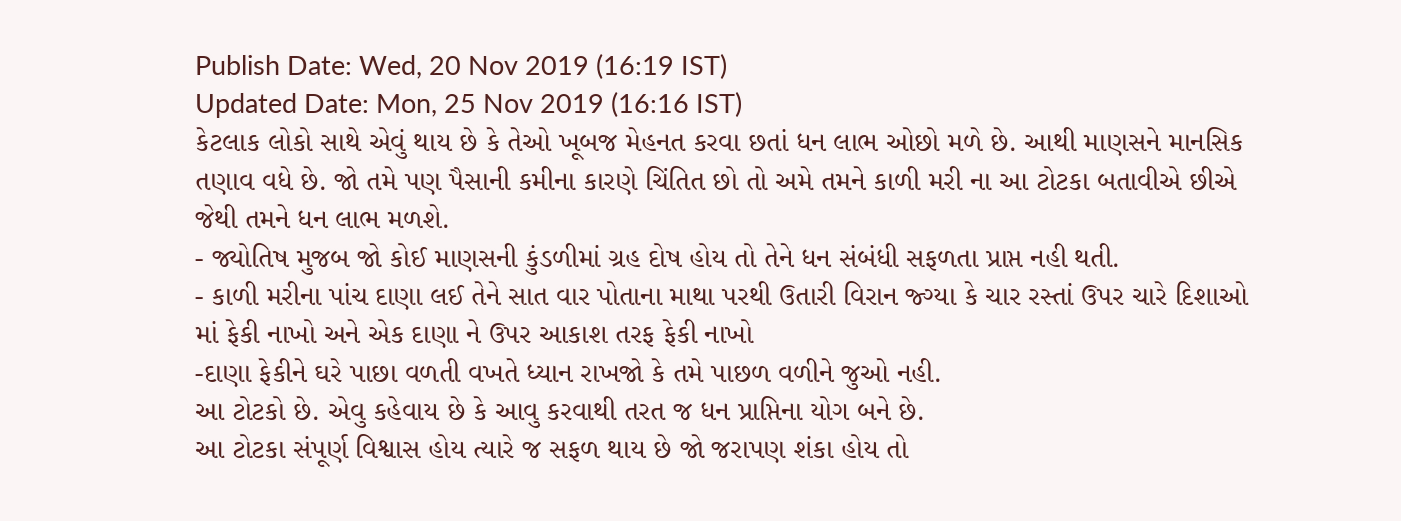Publish Date: Wed, 20 Nov 2019 (16:19 IST)
Updated Date: Mon, 25 Nov 2019 (16:16 IST)
કેટલાક લોકો સાથે એવું થાય છે કે તેઓ ખૂબજ મેહનત કરવા છતાં ધન લાભ ઓછો મળે છે. આથી માણસને માનસિક તણાવ વધે છે. જો તમે પણ પૈસાની કમીના કારણે ચિંતિત છો તો અમે તમને કાળી મરી ના આ ટોટકા બતાવીએ છીએ જેથી તમને ધન લાભ મળશે.
- જ્યોતિષ મુજબ જો કોઈ માણસની કુંડળીમાં ગ્રહ દોષ હોય તો તેને ધન સંબંધી સફળતા પ્રાપ્ત નહી થતી.
- કાળી મરીના પાંચ દાણા લઈ તેને સાત વાર પોતાના માથા પરથી ઉતારી વિરાન જ્ગ્યા કે ચાર રસ્તાં ઉપર ચારે દિશાઓ માં ફેકી નાખો અને એક દાણા ને ઉપર આકાશ તરફ ફેકી નાખો
-દાણા ફેકીને ઘરે પાછા વળતી વખતે ધ્યાન રાખજો કે તમે પાછળ વળીને જુઓ નહી.
આ ટોટકો છે. એવુ કહેવાય છે કે આવુ કરવાથી તરત જ ધન પ્રાપ્તિના યોગ બને છે.
આ ટોટકા સંપૂર્ણ વિશ્વાસ હોય ત્યારે જ સફળ થાય છે જો જરાપણ શંકા હોય તો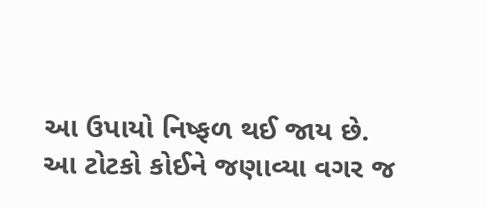આ ઉપાયો નિષ્ફળ થઈ જાય છે.
આ ટોટકો કોઈને જણાવ્યા વગર જ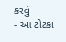કરવું
- આ ટોટકા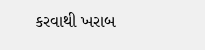કરવાથી ખરાબ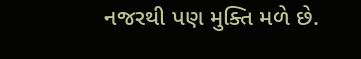નજરથી પણ મુક્તિ મળે છે.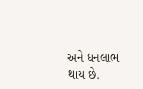અને ધનલાભ થાય છે.